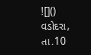![]()
વડોદરા, તા.10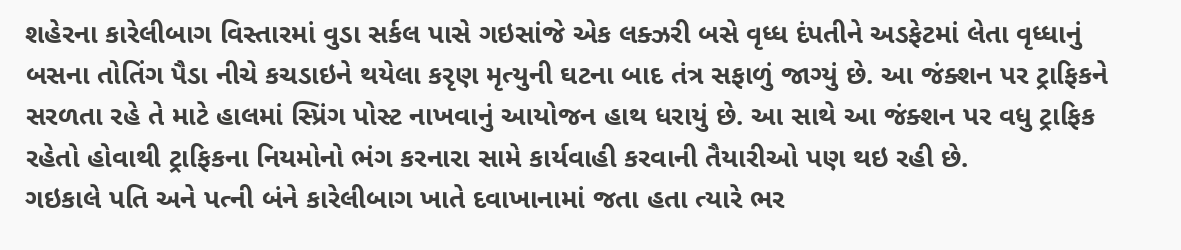શહેરના કારેલીબાગ વિસ્તારમાં વુડા સર્કલ પાસે ગઇસાંજે એક લક્ઝરી બસે વૃધ્ધ દંપતીને અડફેટમાં લેતા વૃધ્ધાનું બસના તોતિંગ પૈડા નીચે કચડાઇને થયેલા કરૃણ મૃત્યુની ઘટના બાદ તંત્ર સફાળું જાગ્યું છે. આ જંક્શન પર ટ્રાફિકને સરળતા રહે તે માટે હાલમાં સ્પ્રિંગ પોસ્ટ નાખવાનું આયોજન હાથ ધરાયું છે. આ સાથે આ જંક્શન પર વધુ ટ્રાફિક રહેતો હોવાથી ટ્રાફિકના નિયમોનો ભંગ કરનારા સામે કાર્યવાહી કરવાની તૈયારીઓ પણ થઇ રહી છે.
ગઇકાલે પતિ અને પત્ની બંને કારેલીબાગ ખાતે દવાખાનામાં જતા હતા ત્યારે ભર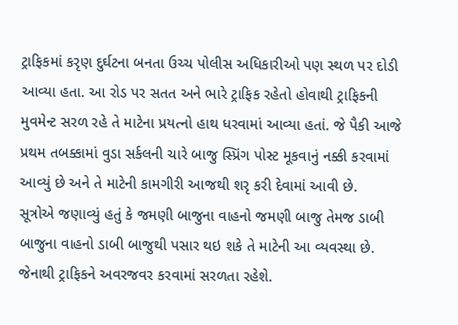ટ્રાફિકમાં કરૃણ દુર્ઘટના બનતા ઉચ્ચ પોલીસ અધિકારીઓ પણ સ્થળ પર દોડી આવ્યા હતા. આ રોડ પર સતત અને ભારે ટ્રાફિક રહેતો હોવાથી ટ્રાફિકની મુવમેન્ટ સરળ રહે તે માટેના પ્રયત્નો હાથ ધરવામાં આવ્યા હતાં. જે પૈકી આજે પ્રથમ તબક્કામાં વુડા સર્કલની ચારે બાજુ સ્પ્રિંગ પોસ્ટ મૂકવાનું નક્કી કરવામાં આવ્યું છે અને તે માટેની કામગીરી આજથી શરૃ કરી દેવામાં આવી છે.
સૂત્રોએ જણાવ્યું હતું કે જમણી બાજુના વાહનો જમણી બાજુ તેમજ ડાબી બાજુના વાહનો ડાબી બાજુથી પસાર થઇ શકે તે માટેની આ વ્યવસ્થા છે. જેનાથી ટ્રાફિકને અવરજવર કરવામાં સરળતા રહેશે.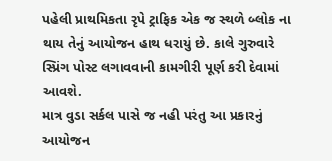પહેલી પ્રાથમિકતા રૃપે ટ્રાફિક એક જ સ્થળે બ્લોક ના થાય તેનું આયોજન હાથ ધરાયું છે. કાલે ગુરુવારે સ્પ્રિંગ પોસ્ટ લગાવવાની કામગીરી પૂર્ણ કરી દેવામાં આવશે.
માત્ર વુડા સર્કલ પાસે જ નહી પરંતુ આ પ્રકારનું આયોજન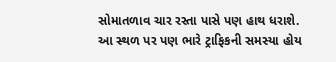સોમાતળાવ ચાર રસ્તા પાસે પણ હાથ ધરાશે. આ સ્થળ પર પણ ભારે ટ્રાફિકની સમસ્યા હોય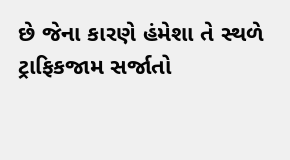છે જેના કારણે હંમેશા તે સ્થળે ટ્રાફિકજામ સર્જાતો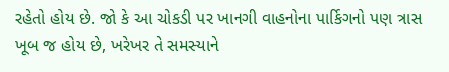રહેતો હોય છે. જો કે આ ચોકડી પર ખાનગી વાહનોના પાર્કિગનો પણ ત્રાસ ખૂબ જ હોય છે, ખરેખર તે સમસ્યાને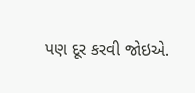પણ દૂર કરવી જોઇએ.